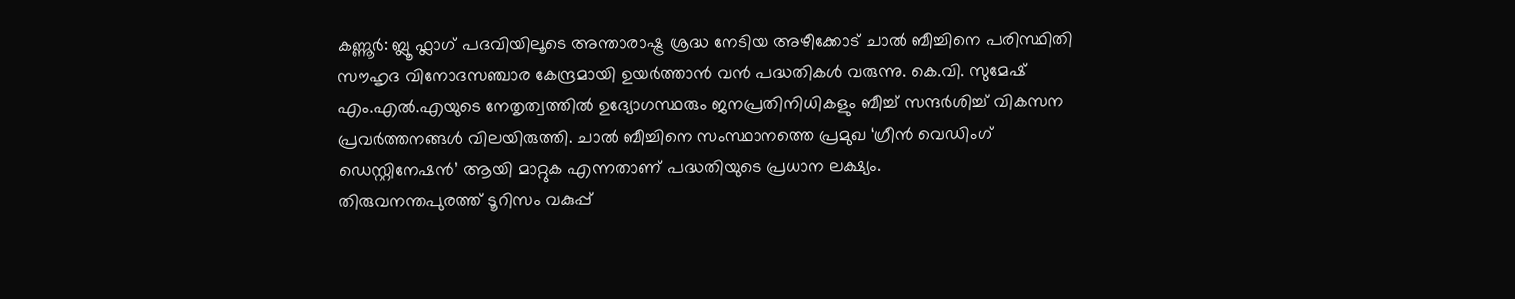കണ്ണൂർ: ബ്ലൂ ഫ്ലാഗ് പദവിയിലൂടെ അന്താരാഷ്ട്ര ശ്രദ്ധ നേടിയ അഴീക്കോട് ചാൽ ബീച്ചിനെ പരിസ്ഥിതി സൗഹൃദ വിനോദസഞ്ചാര കേന്ദ്രമായി ഉയർത്താൻ വൻ പദ്ധതികൾ വരുന്നു. കെ.വി. സുമേഷ് എം.എൽ.എയുടെ നേതൃത്വത്തിൽ ഉദ്യോഗസ്ഥരും ജനപ്രതിനിധികളും ബീച്ച് സന്ദർശിച്ച് വികസന പ്രവർത്തനങ്ങൾ വിലയിരുത്തി. ചാൽ ബീച്ചിനെ സംസ്ഥാനത്തെ പ്രമുഖ ‘ഗ്രീൻ വെഡിംഗ് ഡെസ്റ്റിനേഷൻ’ ആയി മാറ്റുക എന്നതാണ് പദ്ധതിയുടെ പ്രധാന ലക്ഷ്യം.
തിരുവനന്തപുരത്ത് ടൂറിസം വകുപ്പ്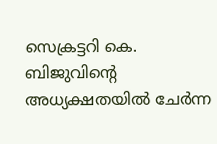സെക്രട്ടറി കെ. ബിജുവിന്റെ അധ്യക്ഷതയിൽ ചേർന്ന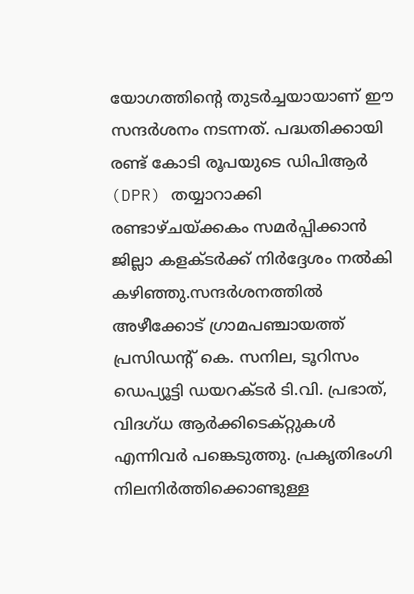യോഗത്തിന്റെ തുടർച്ചയായാണ് ഈ സന്ദർശനം നടന്നത്. പദ്ധതിക്കായി രണ്ട് കോടി രൂപയുടെ ഡിപിആർ (DPR) തയ്യാറാക്കി രണ്ടാഴ്ചയ്ക്കകം സമർപ്പിക്കാൻ ജില്ലാ കളക്ടർക്ക് നിർദ്ദേശം നൽകി കഴിഞ്ഞു.സന്ദർശനത്തിൽ അഴീക്കോട് ഗ്രാമപഞ്ചായത്ത് പ്രസിഡന്റ് കെ. സനില, ടൂറിസം ഡെപ്യൂട്ടി ഡയറക്ടർ ടി.വി. പ്രഭാത്, വിദഗ്ധ ആർക്കിടെക്റ്റുകൾ എന്നിവർ പങ്കെടുത്തു. പ്രകൃതിഭംഗി നിലനിർത്തിക്കൊണ്ടുള്ള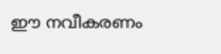ഈ നവീകരണം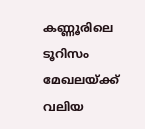കണ്ണൂരിലെ ടൂറിസം മേഖലയ്ക്ക് വലിയ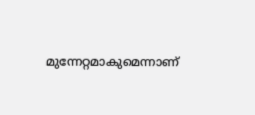മുന്നേറ്റമാകുമെന്നാണ്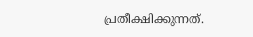പ്രതീക്ഷിക്കുന്നത്.